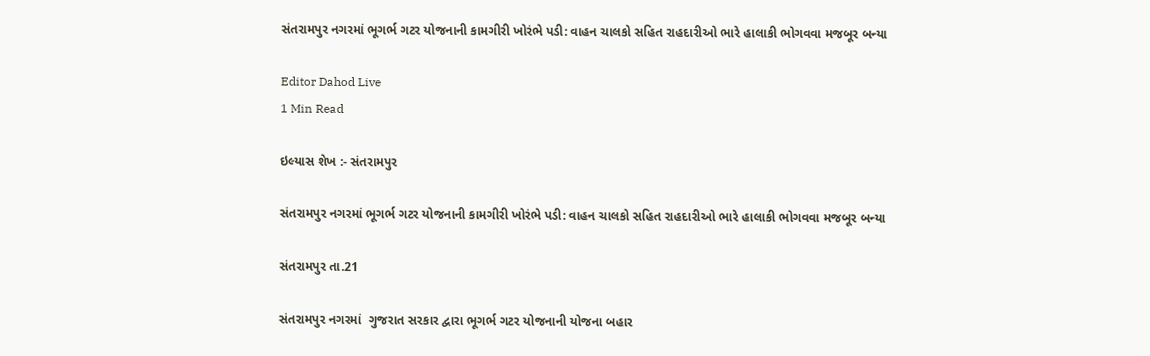સંતરામપુર નગરમાં ભૂગર્ભ ગટર યોજનાની કામગીરી ખોરંભે પડી: વાહન ચાલકો સહિત રાહદારીઓ ભારે હાલાકી ભોગવવા મજબૂર બન્યા

Editor Dahod Live
1 Min Read

ઇલ્યાસ શેખ :- સંતરામપુર

સંતરામપુર નગરમાં ભૂગર્ભ ગટર યોજનાની કામગીરી ખોરંભે પડી: વાહન ચાલકો સહિત રાહદારીઓ ભારે હાલાકી ભોગવવા મજબૂર બન્યા

સંતરામપુર તા.21

સંતરામપુર નગરમાં  ગુજરાત સરકાર દ્વારા ભૂગર્ભ ગટર યોજનાની યોજના બહાર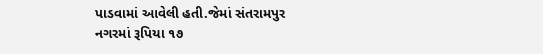પાડવામાં આવેલી હતી.જેમાં સંતરામપુર નગરમાં રૂપિયા ૧૭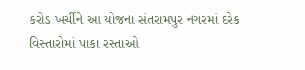કરોડ ખર્ચીને આ યોજના સંતરામપુર નગરમાં દરેક વિસ્તારોમાં પાકા રસ્તાઓ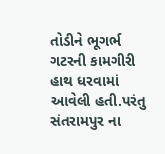તોડીને ભૂગર્ભ ગટરની કામગીરી હાથ ધરવામાં આવેલી હતી.પરંતુ સંતરામપુર ના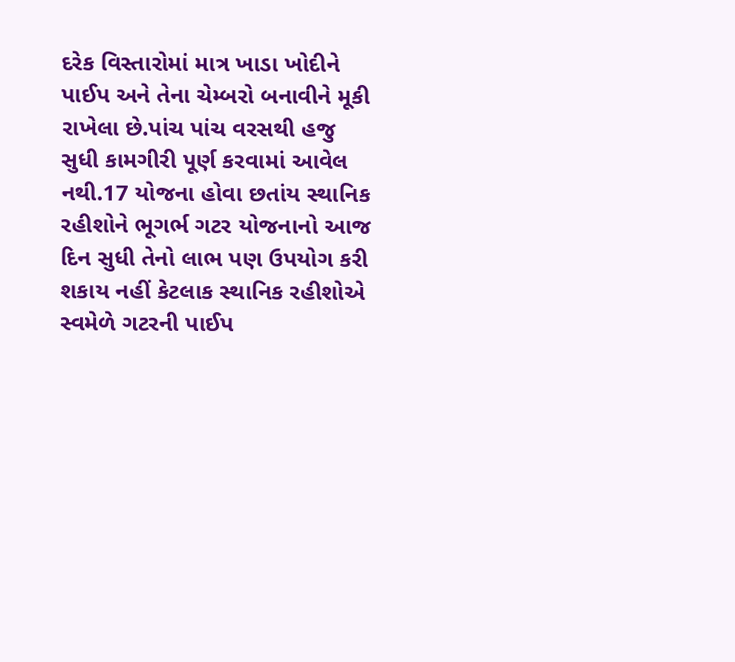દરેક વિસ્તારોમાં માત્ર ખાડા ખોદીને પાઈપ અને તેના ચેમ્બરો બનાવીને મૂકી રાખેલા છે.પાંચ પાંચ વરસથી હજુ સુધી કામગીરી પૂર્ણ કરવામાં આવેલ નથી.17 યોજના હોવા છતાંય સ્થાનિક રહીશોને ભૂગર્ભ ગટર યોજનાનો આજ દિન સુધી તેનો લાભ પણ ઉપયોગ કરી શકાય નહીં કેટલાક સ્થાનિક રહીશોએ સ્વમેળે ગટરની પાઈપ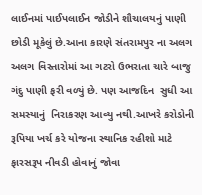લાઈનમાં પાઈપલાઈન જોડીને શૌચાલયનું પાણી છોડી મૂકેલું છે.આના કારણે સંતરામપુર ના અલગ અલગ વિસ્તારોમાં આ ગટરો ઉભરાતા ચારે બાજુ ગંદુ પાણી ફરી વળ્યું છે. પણ આજદિન  સુધી આ સમસ્યાનું  નિરાકરણ આવ્યુ નથી.આખરે કરોડોની રૂપિયા ખર્ચ કરે યોજના સ્થાનિક રહીશો માટે ફારસરૂપ નીવડી હોવાનું જોવા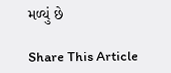મળ્યું છે

Share This Article